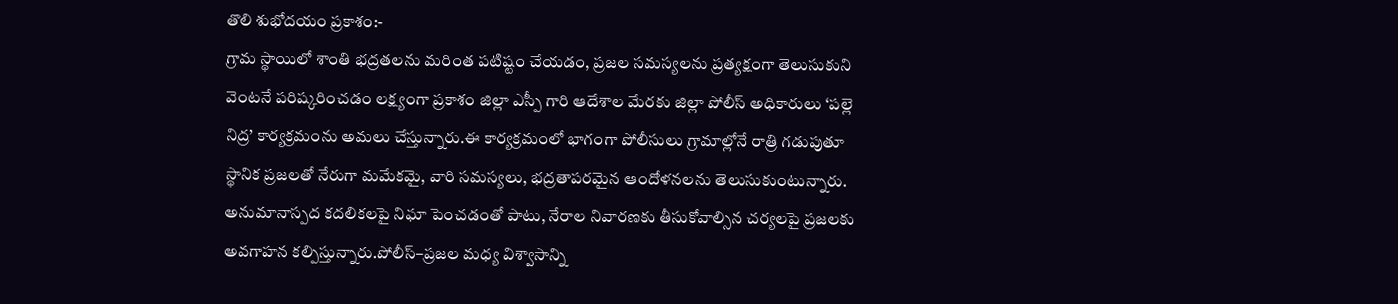తొలి శుభోదయం ప్రకాశం:-
గ్రామ స్థాయిలో శాంతి భద్రతలను మరింత పటిష్టం చేయడం, ప్రజల సమస్యలను ప్రత్యక్షంగా తెలుసుకుని వెంటనే పరిష్కరించడం లక్ష్యంగా ప్రకాశం జిల్లా ఎస్పీ గారి ఆదేశాల మేరకు జిల్లా పోలీస్ అధికారులు ‘పల్లె నిద్ర’ కార్యక్రమంను అమలు చేస్తున్నారు.ఈ కార్యక్రమంలో భాగంగా పోలీసులు గ్రామాల్లోనే రాత్రి గడుపుతూ స్థానిక ప్రజలతో నేరుగా మమేకమై, వారి సమస్యలు, భద్రతాపరమైన ఆందోళనలను తెలుసుకుంటున్నారు. అనుమానాస్పద కదలికలపై నిఘా పెంచడంతో పాటు, నేరాల నివారణకు తీసుకోవాల్సిన చర్యలపై ప్రజలకు అవగాహన కల్పిస్తున్నారు.పోలీస్–ప్రజల మధ్య విశ్వాసాన్ని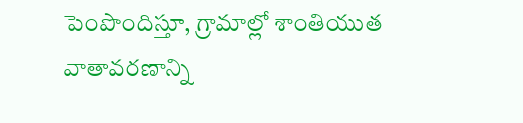పెంపొందిస్తూ, గ్రామాల్లో శాంతియుత వాతావరణాన్ని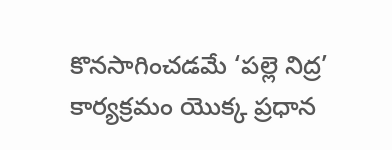కొనసాగించడమే ‘పల్లె నిద్ర’ కార్యక్రమం యొక్క ప్రధాన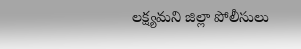లక్ష్యమని జిల్లా పోలీసులు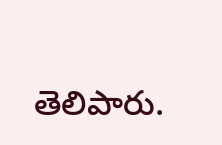తెలిపారు.